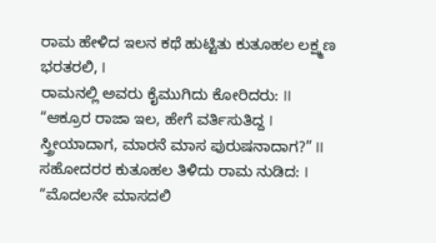ರಾಮ ಹೇಳಿದ ಇಲನ ಕಥೆ ಹುಟ್ಟಿತು ಕುತೂಹಲ ಲಕ್ಷ್ಮಣ ಭರತರಲಿ, I
ರಾಮನಲ್ಲಿ ಅವರು ಕೈಮುಗಿದು ಕೋರಿದರು: II
“ಆಕ್ರೂರ ರಾಜಾ ಇಲ, ಹೇಗೆ ವರ್ತಿಸುತಿದ್ದ I
ಸ್ತ್ರೀಯಾದಾಗ, ಮಾರನೆ ಮಾಸ ಪುರುಷನಾದಾಗ?” II
ಸಹೋದರರ ಕುತೂಹಲ ತಿಳಿದು ರಾಮ ನುಡಿದ: I
“ಮೊದಲನೇ ಮಾಸದಲಿ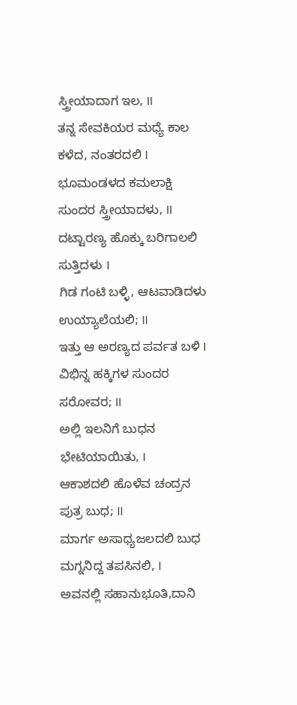ಸ್ತ್ರೀಯಾದಾಗ ಇಲ, II
ತನ್ನ ಸೇವಕಿಯರ ಮಧ್ಯೆ ಕಾಲ ಕಳೆದ, ನಂತರದಲಿ I
ಭೂಮಂಡಳದ ಕಮಲಾಕ್ಷಿ ಸುಂದರ ಸ್ತ್ರೀಯಾದಳು, II
ದಟ್ಟಾರಣ್ಯ ಹೊಕ್ಕು ಬರಿಗಾಲಲಿ ಸುತ್ತಿದಳು I
ಗಿಡ ಗಂಟಿ ಬಳ್ಳಿ, ಆಟವಾಡಿದಳು ಉಯ್ಯಾಲೆಯಲಿ; II
ಇತ್ತು ಆ ಅರಣ್ಯದ ಪರ್ವತ ಬಳಿ I
ವಿಭಿನ್ನ ಹಕ್ಕಿಗಳ ಸುಂದರ ಸರೋವರ; II
ಅಲ್ಲಿ ಇಲನಿಗೆ ಬುಧನ ಭೇಟಿಯಾಯಿತು, I
ಆಕಾಶದಲಿ ಹೊಳೆವ ಚಂದ್ರನ ಪುತ್ರ ಬುಧ; II
ಮಾರ್ಗ ಅಸಾಧ್ಯಜಲದಲಿ ಬುಧ ಮಗ್ನನಿದ್ದ ತಪಸಿನಲಿ, I
ಅವನಲ್ಲಿ ಸಹಾನುಭೂತಿ,ದಾನಿ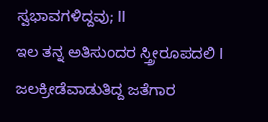ಸ್ವಭಾವಗಳಿದ್ದವು; II
ಇಲ ತನ್ನ ಅತಿಸುಂದರ ಸ್ತ್ರೀರೂಪದಲಿ I
ಜಲಕ್ರೀಡೆವಾಡುತಿದ್ದ ಜತೆಗಾರ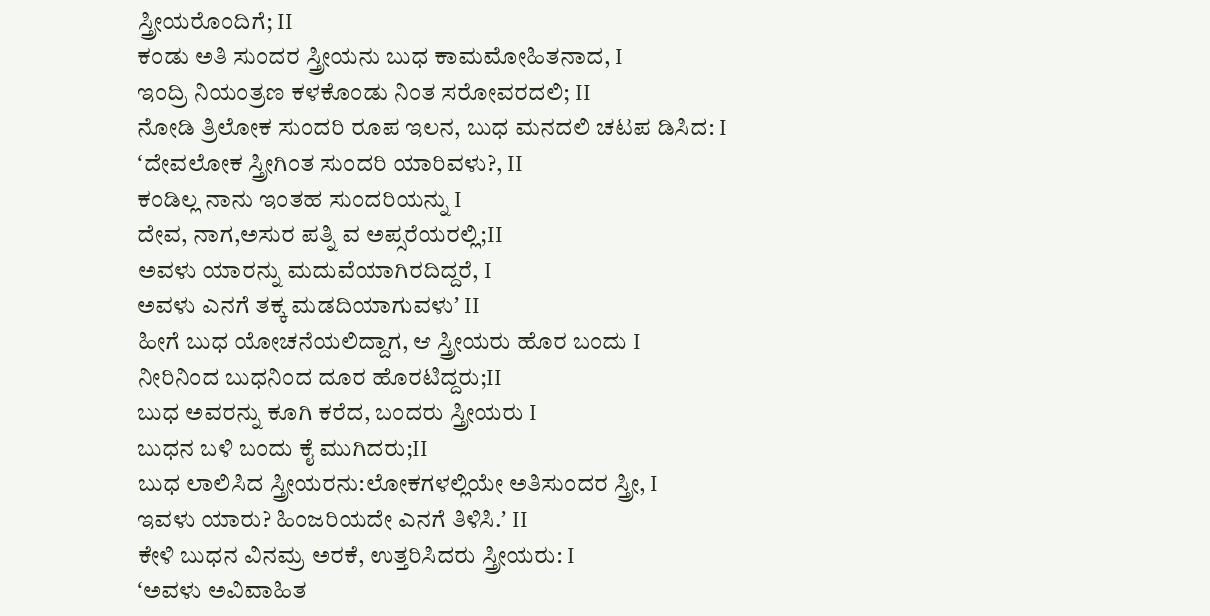ಸ್ತ್ರೀಯರೊಂದಿಗೆ; II
ಕಂಡು ಅತಿ ಸುಂದರ ಸ್ತ್ರೀಯನು ಬುಧ ಕಾಮಮೋಹಿತನಾದ, I
ಇಂದ್ರಿ ನಿಯಂತ್ರಣ ಕಳಕೊಂಡು ನಿಂತ ಸರೋವರದಲಿ; II
ನೋಡಿ ತ್ರಿಲೋಕ ಸುಂದರಿ ರೂಪ ಇಲನ, ಬುಧ ಮನದಲಿ ಚಟಪ ಡಿಸಿದ: I
ʻದೇವಲೋಕ ಸ್ತ್ರೀಗಿಂತ ಸುಂದರಿ ಯಾರಿವಳು?, II
ಕಂಡಿಲ್ಲ ನಾನು ಇಂತಹ ಸುಂದರಿಯನ್ನು I
ದೇವ, ನಾಗ,ಅಸುರ ಪತ್ನಿ ವ ಅಪ್ಸರೆಯರಲ್ಲಿ;II
ಅವಳು ಯಾರನ್ನು ಮದುವೆಯಾಗಿರದಿದ್ದರೆ, I
ಅವಳು ಎನಗೆ ತಕ್ಕ ಮಡದಿಯಾಗುವಳುʼ II
ಹೀಗೆ ಬುಧ ಯೋಚನೆಯಲಿದ್ದಾಗ, ಆ ಸ್ತ್ರೀಯರು ಹೊರ ಬಂದು I
ನೀರಿನಿಂದ ಬುಧನಿಂದ ದೂರ ಹೊರಟಿದ್ದರು;II
ಬುಧ ಅವರನ್ನು ಕೂಗಿ ಕರೆದ, ಬಂದರು ಸ್ತ್ರೀಯರು I
ಬುಧನ ಬಳಿ ಬಂದು ಕೈ ಮುಗಿದರು;II
ಬುಧ ಲಾಲಿಸಿದ ಸ್ತ್ರೀಯರನು:ಲೋಕಗಳಲ್ಲಿಯೇ ಅತಿಸುಂದರ ಸ್ತ್ರೀ, I
ಇವಳು ಯಾರು? ಹಿಂಜರಿಯದೇ ಎನಗೆ ತಿಳಿಸಿ.ʼ II
ಕೇಳಿ ಬುಧನ ವಿನಮ್ರ ಅರಕೆ, ಉತ್ತರಿಸಿದರು ಸ್ತ್ರೀಯರು: I
ʻಅವಳು ಅವಿವಾಹಿತ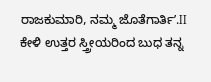ರಾಜಕುಮಾರಿ, ನಮ್ಮ ಜೊತೆಗಾರ್ತಿʼ.II
ಕೇಳಿ ಉತ್ತರ ಸ್ತ್ರೀಯರಿಂದ ಬುಧ ತನ್ನ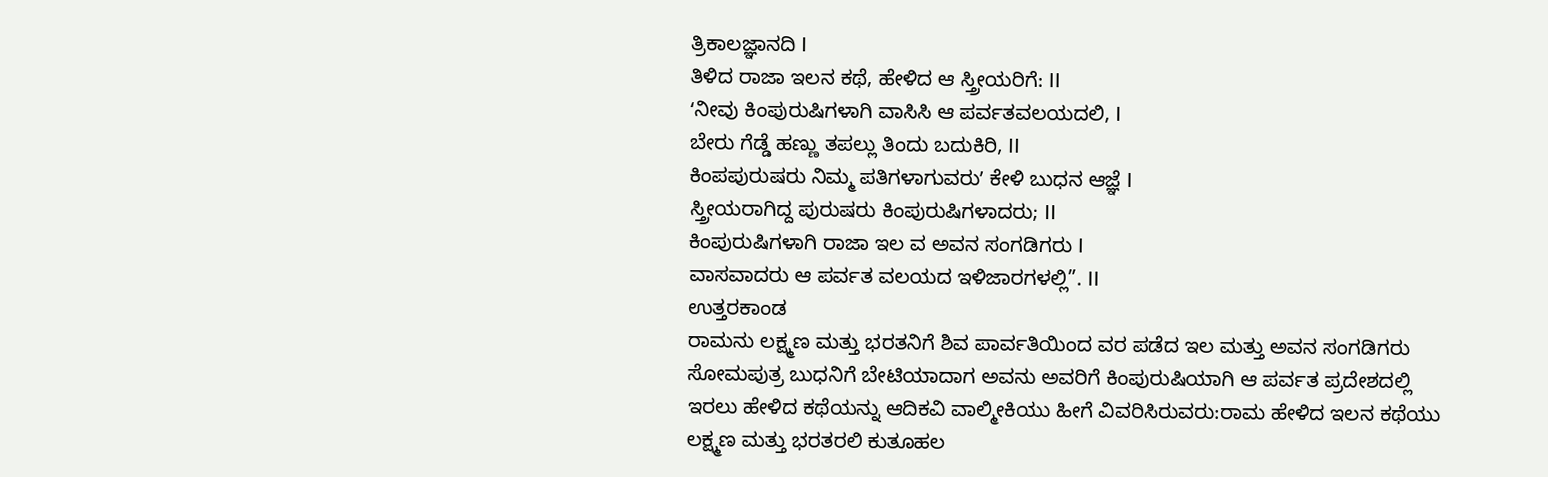ತ್ರಿಕಾಲಜ್ಞಾನದಿ I
ತಿಳಿದ ರಾಜಾ ಇಲನ ಕಥೆ, ಹೇಳಿದ ಆ ಸ್ತ್ರೀಯರಿಗೆ: II
ʻನೀವು ಕಿಂಪುರುಷಿಗಳಾಗಿ ವಾಸಿಸಿ ಆ ಪರ್ವತವಲಯದಲಿ, I
ಬೇರು ಗೆಡ್ಡೆ ಹಣ್ಣು ತಪಲ್ಲು ತಿಂದು ಬದುಕಿರಿ, II
ಕಿಂಪಪುರುಷರು ನಿಮ್ಮ ಪತಿಗಳಾಗುವರುʼ ಕೇಳಿ ಬುಧನ ಆಜ್ಞೆ I
ಸ್ತ್ರೀಯರಾಗಿದ್ದ ಪುರುಷರು ಕಿಂಪುರುಷಿಗಳಾದರು; II
ಕಿಂಪುರುಷಿಗಳಾಗಿ ರಾಜಾ ಇಲ ವ ಅವನ ಸಂಗಡಿಗರು I
ವಾಸವಾದರು ಆ ಪರ್ವತ ವಲಯದ ಇಳಿಜಾರಗಳಲ್ಲಿ”. II
ಉತ್ತರಕಾಂಡ
ರಾಮನು ಲಕ್ಷ್ಮಣ ಮತ್ತು ಭರತನಿಗೆ ಶಿವ ಪಾರ್ವತಿಯಿಂದ ವರ ಪಡೆದ ಇಲ ಮತ್ತು ಅವನ ಸಂಗಡಿಗರು ಸೋಮಪುತ್ರ ಬುಧನಿಗೆ ಬೇಟಿಯಾದಾಗ ಅವನು ಅವರಿಗೆ ಕಿಂಪುರುಷಿಯಾಗಿ ಆ ಪರ್ವತ ಪ್ರದೇಶದಲ್ಲಿ ಇರಲು ಹೇಳಿದ ಕಥೆಯನ್ನು ಆದಿಕವಿ ವಾಲ್ಮೀಕಿಯು ಹೀಗೆ ವಿವರಿಸಿರುವರು:ರಾಮ ಹೇಳಿದ ಇಲನ ಕಥೆಯು ಲಕ್ಷ್ಮಣ ಮತ್ತು ಭರತರಲಿ ಕುತೂಹಲ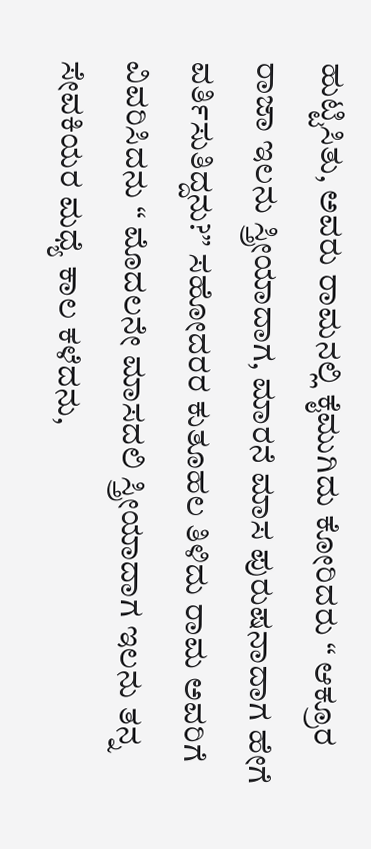ಹುಟ್ಟಿಸಿತು, ಅವರು ರಾಮನಲ್ಲಿ ಕೈಮುಗಿದು ಕೋರಿದರು “ ಆಕ್ರೂರ ರಾಜಾ ಇಲನು ಸ್ತ್ರೀಯಾದಾಗ, ಮಾರನೆ ಮಾಸ ಪುರುಷನಾದಾಗ ಹೇಗೆ ವರ್ತಿಸುತಿದ್ದನು?” ಸಹೋದರರ ಕುತೂಹಲ ತಿಳಿದು ರಾಮ ಅವರಿಗೆ ವಿವರಿಸಿದನು “ ಮೊದಲನೇ ಮಾಸದಲಿ ಸ್ತ್ರೀಯಾದಾಗ ಇಲನು ತನ್ನ ಸೇವಕಿಯರ ಮಧ್ಯೆ ಕಾಲ ಕಳೆದನು,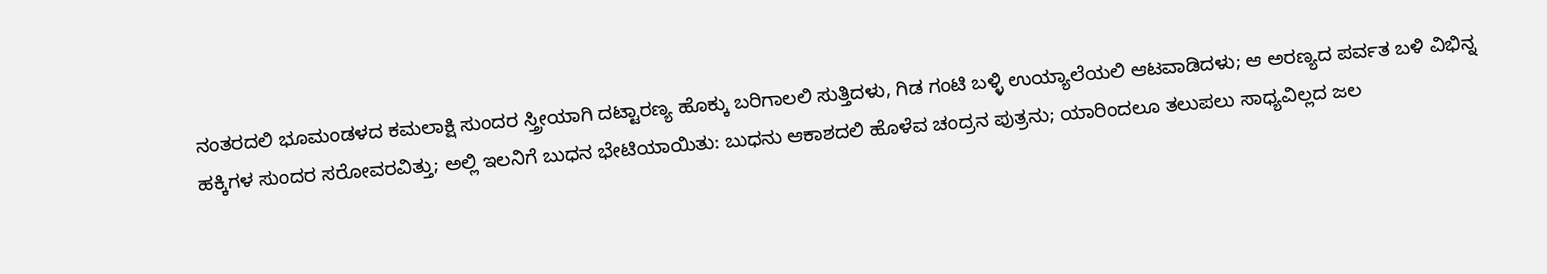ನಂತರದಲಿ ಭೂಮಂಡಳದ ಕಮಲಾಕ್ಷಿ ಸುಂದರ ಸ್ತ್ರೀಯಾಗಿ ದಟ್ಟಾರಣ್ಯ ಹೊಕ್ಕು ಬರಿಗಾಲಲಿ ಸುತ್ತಿದಳು, ಗಿಡ ಗಂಟಿ ಬಳ್ಳಿ ಉಯ್ಯಾಲೆಯಲಿ ಆಟವಾಡಿದಳು; ಆ ಅರಣ್ಯದ ಪರ್ವತ ಬಳಿ ವಿಭಿನ್ನ ಹಕ್ಕಿಗಳ ಸುಂದರ ಸರೋವರವಿತ್ತು; ಅಲ್ಲಿ ಇಲನಿಗೆ ಬುಧನ ಭೇಟಿಯಾಯಿತು: ಬುಧನು ಆಕಾಶದಲಿ ಹೊಳೆವ ಚಂದ್ರನ ಪುತ್ರನು; ಯಾರಿಂದಲೂ ತಲುಪಲು ಸಾಧ್ಯವಿಲ್ಲದ ಜಲ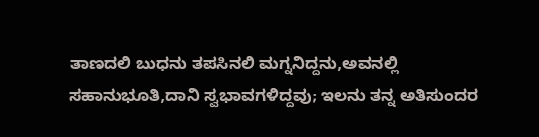ತಾಣದಲಿ ಬುಧನು ತಪಸಿನಲಿ ಮಗ್ನನಿದ್ದನು,ಅವನಲ್ಲಿ ಸಹಾನುಭೂತಿ,ದಾನಿ ಸ್ವಭಾವಗಳಿದ್ದವು; ಇಲನು ತನ್ನ ಅತಿಸುಂದರ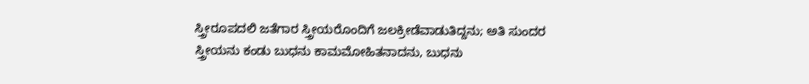ಸ್ತ್ರೀರೂಪದಲಿ ಜತೆಗಾರ ಸ್ತ್ರೀಯರೊಂದಿಗೆ ಜಲಕ್ರೀಡೆವಾಡುತಿದ್ದನು; ಅತಿ ಸುಂದರ ಸ್ತ್ರೀಯನು ಕಂಡು ಬುಧನು ಕಾಮಮೋಹಿತನಾದನು, ಬುಧನು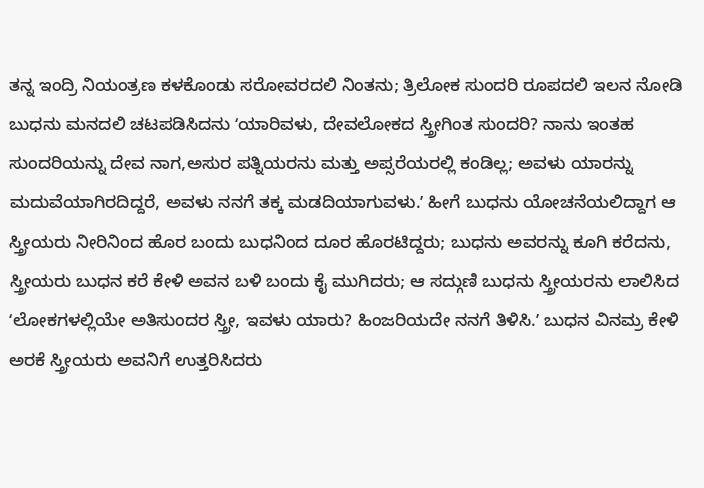ತನ್ನ ಇಂದ್ರಿ ನಿಯಂತ್ರಣ ಕಳಕೊಂಡು ಸರೋವರದಲಿ ನಿಂತನು; ತ್ರಿಲೋಕ ಸುಂದರಿ ರೂಪದಲಿ ಇಲನ ನೋಡಿ ಬುಧನು ಮನದಲಿ ಚಟಪಡಿಸಿದನು ʻಯಾರಿವಳು, ದೇವಲೋಕದ ಸ್ತ್ರೀಗಿಂತ ಸುಂದರಿ? ನಾನು ಇಂತಹ ಸುಂದರಿಯನ್ನು ದೇವ ನಾಗ,ಅಸುರ ಪತ್ನಿಯರನು ಮತ್ತು ಅಪ್ಸರೆಯರಲ್ಲಿ ಕಂಡಿಲ್ಲ; ಅವಳು ಯಾರನ್ನು ಮದುವೆಯಾಗಿರದಿದ್ದರೆ, ಅವಳು ನನಗೆ ತಕ್ಕ ಮಡದಿಯಾಗುವಳು.ʼ ಹೀಗೆ ಬುಧನು ಯೋಚನೆಯಲಿದ್ದಾಗ ಆ ಸ್ತ್ರೀಯರು ನೀರಿನಿಂದ ಹೊರ ಬಂದು ಬುಧನಿಂದ ದೂರ ಹೊರಟಿದ್ದರು; ಬುಧನು ಅವರನ್ನು ಕೂಗಿ ಕರೆದನು, ಸ್ತ್ರೀಯರು ಬುಧನ ಕರೆ ಕೇಳಿ ಅವನ ಬಳಿ ಬಂದು ಕೈ ಮುಗಿದರು; ಆ ಸದ್ಗುಣಿ ಬುಧನು ಸ್ತ್ರೀಯರನು ಲಾಲಿಸಿದ ʻಲೋಕಗಳಲ್ಲಿಯೇ ಅತಿಸುಂದರ ಸ್ತ್ರೀ, ಇವಳು ಯಾರು? ಹಿಂಜರಿಯದೇ ನನಗೆ ತಿಳಿಸಿ.ʼ ಬುಧನ ವಿನಮ್ರ ಕೇಳಿ ಅರಕೆ ಸ್ತ್ರೀಯರು ಅವನಿಗೆ ಉತ್ತರಿಸಿದರು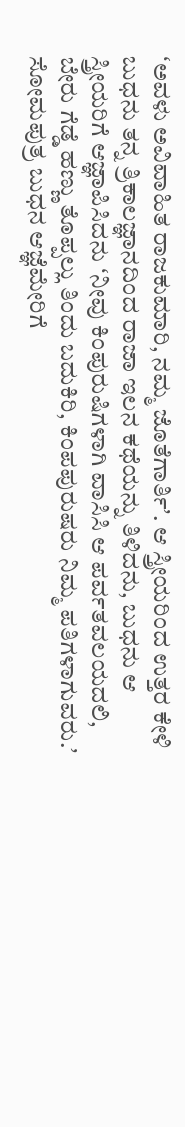ʻಅವಳು ಅವಿವಾಹಿತ ರಾಜಕುಮಾರಿ, ನಮ್ಮ ಜೊತೆಗಾರ್ತಿʼ. ಆ ಸ್ತ್ರೀಯರಿಂದ ಉತ್ತರ ಕೇಳಿ ಬುಧನು ತನ್ನ ತ್ರಿಕಾಲಜ್ಞಾನದಿಂದ ರಾಜಾ ಇಲನ ಕಥೆಯನ್ನು ತಿಳಿದನು, ಬುಧನು ಆ ಸ್ತ್ರೀಯರಿಗೆ ಆಜ್ಞಾಪಿಸಿದನು ʻನೀವು ಕಿಂಪುರುಷಿಗಳಾಗಿ ವಾಸಿಸಿ ಆ ಪರ್ವತವಲಯದಲಿ, ಬೇರು ಗೆಡ್ಡೆ ಹಣ್ಣು ತೊಪ್ಪಲ್ಲು ತಿಂದು ಬದುಕಿರಿ, ಕಿಂಪಪುರುಷರು ನಿಮ್ಮ ಪತಿಗಳಾಗುವರು.ʼ ಸೋಮಪುತ್ರ ಬುಧನ ಆಜ್ಞೆಮೇರಿಗೆ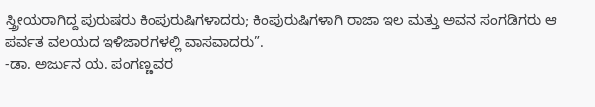ಸ್ತ್ರೀಯರಾಗಿದ್ದ ಪುರುಷರು ಕಿಂಪುರುಷಿಗಳಾದರು; ಕಿಂಪುರುಷಿಗಳಾಗಿ ರಾಜಾ ಇಲ ಮತ್ತು ಅವನ ಸಂಗಡಿಗರು ಆ ಪರ್ವತ ವಲಯದ ಇಳಿಜಾರಗಳಲ್ಲಿ ವಾಸವಾದರು”.
-ಡಾ. ಅರ್ಜುನ ಯ. ಪಂಗಣ್ಣವರ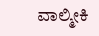ವಾಲ್ಮೀಕಿ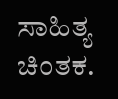ಸಾಹಿತ್ಯ ಚಿಂತಕ.